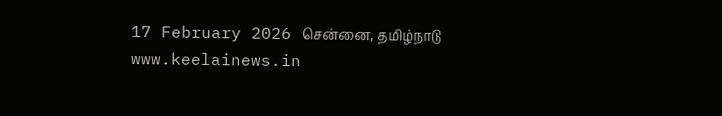17 February 2026 சென்னை, தமிழ்நாடு
www.keelainews.in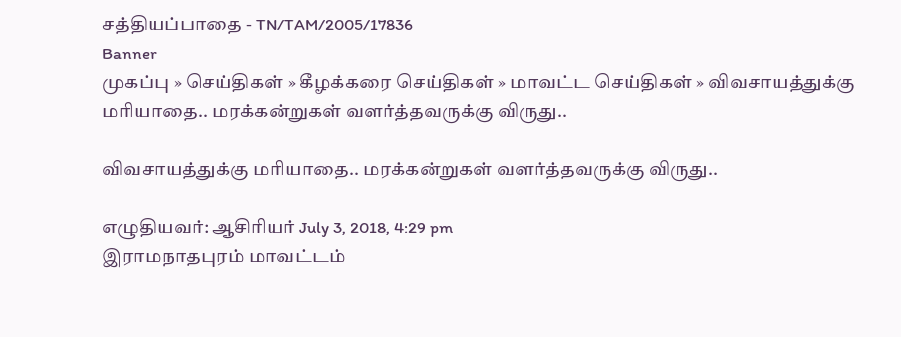சத்தியப்பாதை - TN/TAM/2005/17836
Banner
முகப்பு » செய்திகள் » கீழக்கரை செய்திகள் » மாவட்ட செய்திகள் » விவசாயத்துக்கு மரியாதை.. மரக்கன்றுகள் வளர்த்தவருக்கு விருது..

விவசாயத்துக்கு மரியாதை.. மரக்கன்றுகள் வளர்த்தவருக்கு விருது..

எழுதியவர்: ஆசிரியர் July 3, 2018, 4:29 pm
இராமநாதபுரம் மாவட்டம்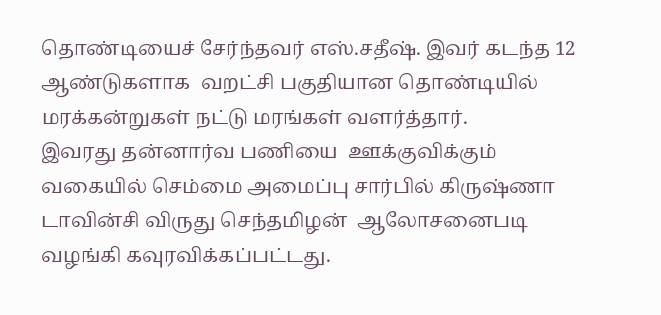தொண்டியைச் சேர்ந்தவர் எஸ்.சதீஷ். இவர் கடந்த 12 ஆண்டுகளாக  வறட்சி பகுதியான தொண்டியில் மரக்கன்றுகள் நட்டு மரங்கள் வளர்த்தார்.
இவரது தன்னார்வ பணியை  ஊக்குவிக்கும் வகையில் செம்மை அமைப்பு சார்பில் கிருஷ்ணா டாவின்சி விருது செந்தமிழன்  ஆலோசனைபடி  வழங்கி கவுரவிக்கப்பட்டது.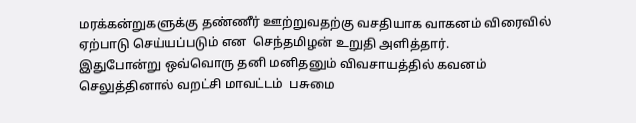மரக்கன்றுகளுக்கு தண்ணீர் ஊற்றுவதற்கு வசதியாக வாகனம் விரைவில் ஏற்பாடு செய்யப்படும் என  செந்தமிழன் உறுதி அளித்தார்.
இதுபோன்று ஒவ்வொரு தனி மனிதனும் விவசாயத்தில் கவனம் செலுத்தினால் வறட்சி மாவட்டம்  பசுமை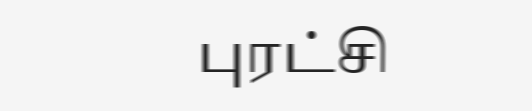புரட்சி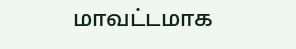மாவட்டமாக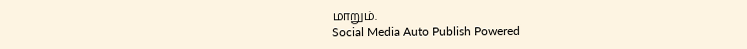மாறும்.
Social Media Auto Publish Powered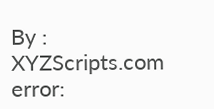By : XYZScripts.com
error: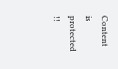Content is protected !!